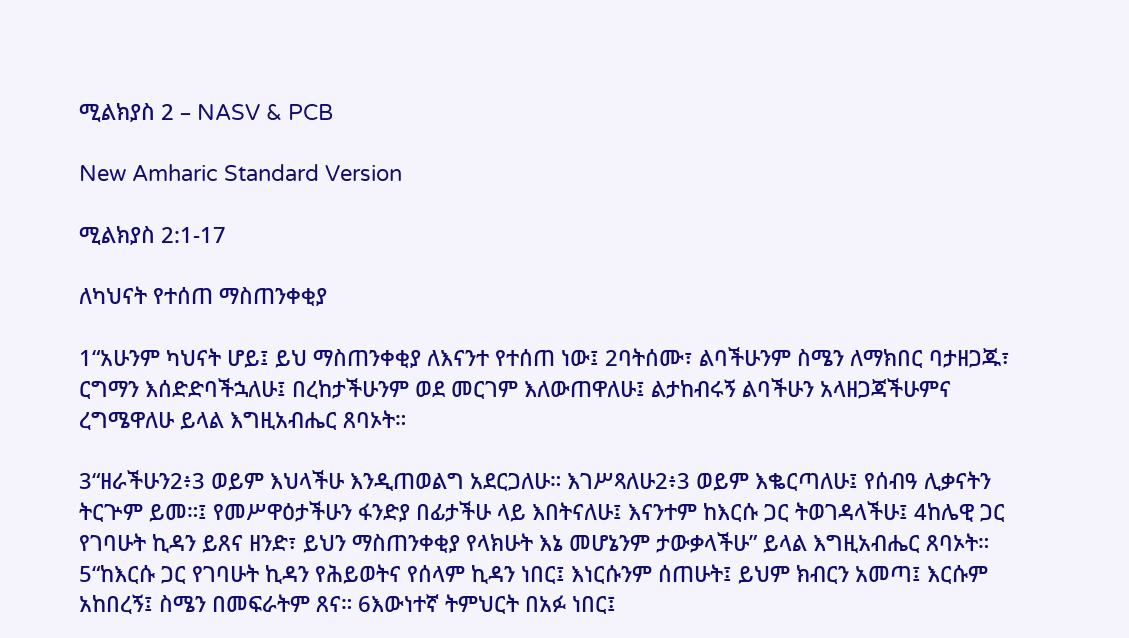ሚልክያስ 2 – NASV & PCB

New Amharic Standard Version

ሚልክያስ 2:1-17

ለካህናት የተሰጠ ማስጠንቀቂያ

1“አሁንም ካህናት ሆይ፤ ይህ ማስጠንቀቂያ ለእናንተ የተሰጠ ነው፤ 2ባትሰሙ፣ ልባችሁንም ስሜን ለማክበር ባታዘጋጁ፣ ርግማን እሰድድባችኋለሁ፤ በረከታችሁንም ወደ መርገም እለውጠዋለሁ፤ ልታከብሩኝ ልባችሁን አላዘጋጃችሁምና ረግሜዋለሁ ይላል እግዚአብሔር ጸባኦት።

3“ዘራችሁን2፥3 ወይም እህላችሁ እንዲጠወልግ አደርጋለሁ። እገሥጻለሁ2፥3 ወይም እቈርጣለሁ፤ የሰብዓ ሊቃናትን ትርጕም ይመ።፤ የመሥዋዕታችሁን ፋንድያ በፊታችሁ ላይ እበትናለሁ፤ እናንተም ከእርሱ ጋር ትወገዳላችሁ፤ 4ከሌዊ ጋር የገባሁት ኪዳን ይጸና ዘንድ፣ ይህን ማስጠንቀቂያ የላክሁት እኔ መሆኔንም ታውቃላችሁ” ይላል እግዚአብሔር ጸባኦት። 5“ከእርሱ ጋር የገባሁት ኪዳን የሕይወትና የሰላም ኪዳን ነበር፤ እነርሱንም ሰጠሁት፤ ይህም ክብርን አመጣ፤ እርሱም አከበረኝ፤ ስሜን በመፍራትም ጸና። 6እውነተኛ ትምህርት በአፉ ነበር፤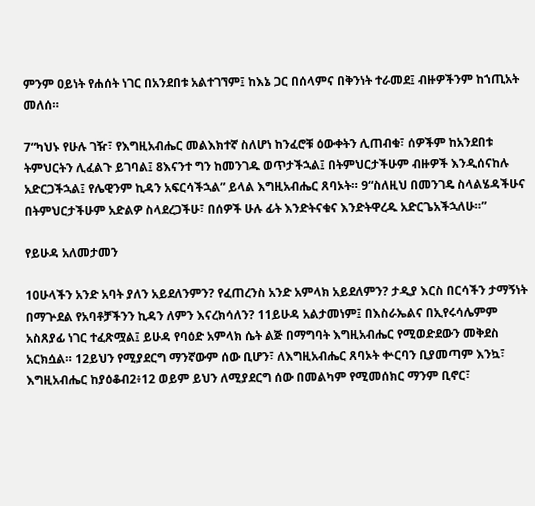ምንም ዐይነት የሐሰት ነገር በአንደበቱ አልተገኘም፤ ከእኔ ጋር በሰላምና በቅንነት ተራመደ፤ ብዙዎችንም ከኀጢአት መለሰ።

7“ካህኑ የሁሉ ገዥ፣ የእግዚአብሔር መልእክተኛ ስለሆነ ከንፈሮቹ ዕውቀትን ሊጠብቁ፣ ሰዎችም ከአንደበቱ ትምህርትን ሊፈልጉ ይገባል፤ 8እናንተ ግን ከመንገዱ ወጥታችኋል፤ በትምህርታችሁም ብዙዎች እንዲሰናከሉ አድርጋችኋል፤ የሌዊንም ኪዳን አፍርሳችኋል” ይላል እግዚአብሔር ጸባኦት። 9“ስለዚህ በመንገዴ ስላልሄዳችሁና በትምህርታችሁም አድልዎ ስላደረጋችሁ፣ በሰዎች ሁሉ ፊት እንድትናቁና እንድትዋረዱ አድርጌአችኋለሁ።”

የይሁዳ አለመታመን

10ሁላችን አንድ አባት ያለን አይደለንምን? የፈጠረንስ አንድ አምላክ አይደለምን? ታዲያ እርስ በርሳችን ታማኝነት በማጕደል የአባቶቻችንን ኪዳን ለምን እናረክሳለን? 11ይሁዳ አልታመነም፤ በእስራኤልና በኢየሩሳሌምም አስጸያፊ ነገር ተፈጽሟል፤ ይሁዳ የባዕድ አምላክ ሴት ልጅ በማግባት እግዚአብሔር የሚወድደውን መቅደስ አርክሷል። 12ይህን የሚያደርግ ማንኛውም ሰው ቢሆን፣ ለእግዚአብሔር ጸባኦት ቍርባን ቢያመጣም እንኳ፣ እግዚአብሔር ከያዕቆብ2፥12 ወይም ይህን ለሚያደርግ ሰው በመልካም የሚመሰክር ማንም ቢኖር፣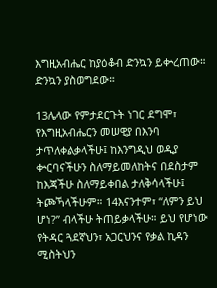እግዚአብሔር ከያዕቆብ ድንኳን ይቍረጠው። ድንኳን ያስወግደው።

13ሌላው የምታደርጉት ነገር ደግሞ፣ የእግዚአብሔርን መሠዊያ በእንባ ታጥለቀልቃላችሁ፤ ከእንግዲህ ወዲያ ቍርባናችሁን ስለማይመለከትና በደስታም ከእጃችሁ ስለማይቀበል ታለቅሳላችሁ፤ ትጮኻላችሁም። 14እናንተም፣ “ለምን ይህ ሆነ?” ብላችሁ ትጠይቃላችሁ። ይህ የሆነው የትዳር ጓደኛህን፣ አጋርህንና የቃል ኪዳን ሚስትህን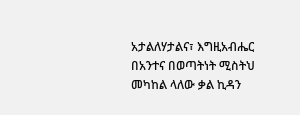አታልለሃታልና፣ እግዚአብሔር በአንተና በወጣትነት ሚስትህ መካከል ላለው ቃል ኪዳን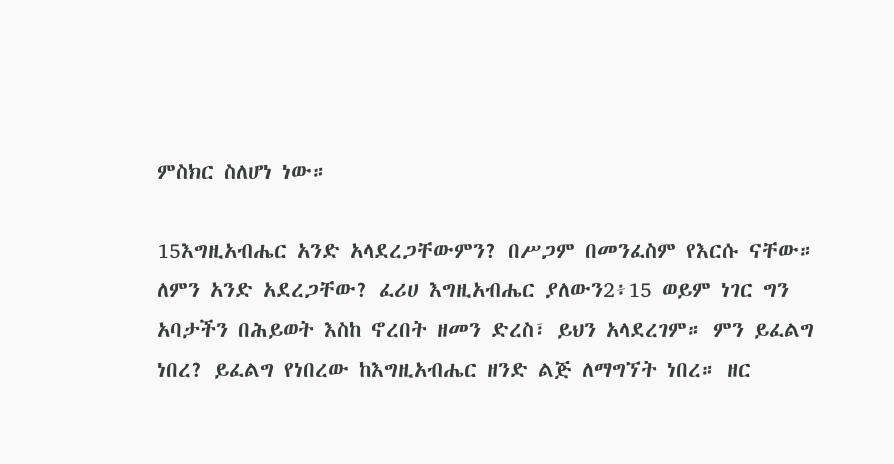ምስክር ስለሆነ ነው።

15እግዚአብሔር አንድ አላደረጋቸውምን? በሥጋም በመንፈስም የእርሱ ናቸው። ለምን አንድ አደረጋቸው? ፈሪሀ እግዚአብሔር ያለውን2፥15 ወይም ነገር ግን አባታችን በሕይወት እስከ ኖረበት ዘመን ድረስ፣ ይህን አላደረገም። ምን ይፈልግ ነበረ? ይፈልግ የነበረው ከእግዚአብሔር ዘንድ ልጅ ለማግኘት ነበረ። ዘር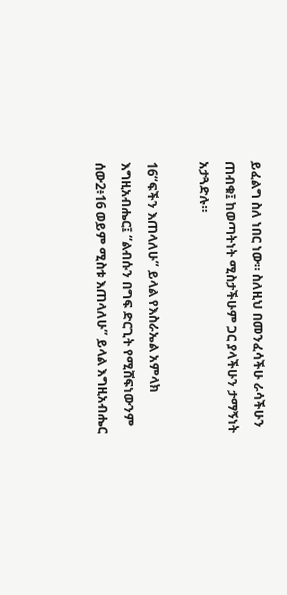ይፈልግ ስለ ነበር ነው። ስለዚህ በመንፈሳችሁ ራሳችሁን ጠብቁ፤ ከወጣትነት ሚስታችሁም ጋር ያላችሁን ታማኝነት አታጓድሉ።

16“ፍችን እጠላለሁ” ይላል የእስራኤል አምላክ እግዚአብሔር፤ “ልብሱን በግፍ ድርጊት የሚሸፍነውንም ሰው2፥16 ወይም ሚስቱ እጠላለሁ” ይላል እግዚአብሔር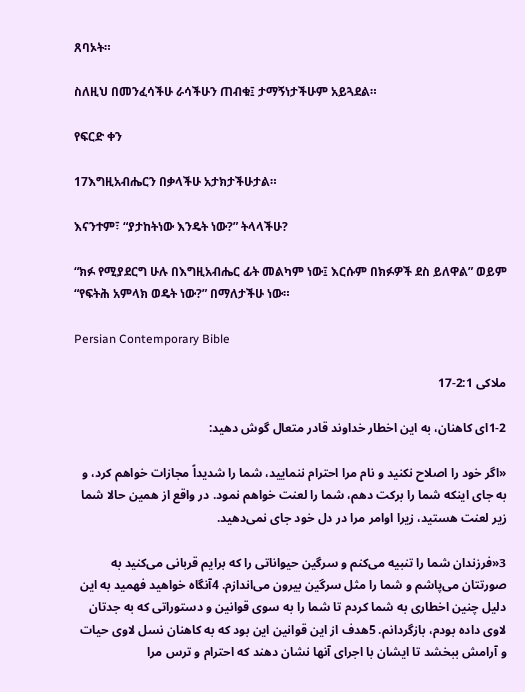ጸባኦት።

ስለዚህ በመንፈሳችሁ ራሳችሁን ጠብቁ፤ ታማኝነታችሁም አይጓደል።

የፍርድ ቀን

17እግዚአብሔርን በቃላችሁ አታክታችሁታል።

እናንተም፣ “ያታከትነው እንዴት ነው?” ትላላችሁ?

“ክፉ የሚያደርግ ሁሉ በእግዚአብሔር ፊት መልካም ነው፤ እርሱም በክፉዎች ደስ ይለዋል” ወይም “የፍትሕ አምላክ ወዴት ነው?” በማለታችሁ ነው።

Persian Contemporary Bible

ملاكی 2:1-17

1-2ای كاهنان، به اين اخطار خداوند قادر متعال گوش دهيد:

«اگر خود را اصلاح نكنيد و نام مرا احترام ننماييد، شما را شديداً مجازات خواهم كرد، و به جای اينكه شما را بركت دهم، شما را لعنت خواهم نمود. در واقع از همين حالا شما زير لعنت هستيد، زيرا اوامر مرا در دل خود جای نمی‌دهيد.

3«فرزندان شما را تنبيه می‌كنم و سرگين حيواناتی را كه برايم قربانی می‌كنيد به صورتتان می‌پاشم و شما را مثل سرگين بيرون می‌اندازم. 4آنگاه خواهيد فهميد به اين دليل چنين اخطاری به شما كردم تا شما را به سوی قوانين و دستوراتی كه به جدتان لاوی داده بودم، بازگردانم. 5هدف از اين قوانين اين بود كه به كاهنان نسل لاوی حيات و آرامش ببخشد تا ايشان با اجرای آنها نشان دهند كه احترام و ترس مرا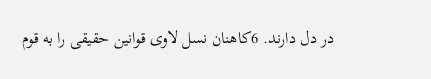در دل دارند. 6كاهنان نسل لاوی قوانين حقيقی را به قوم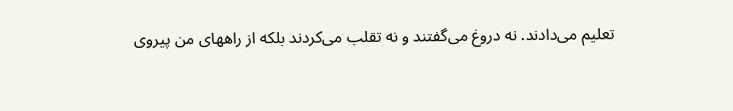تعليم می‌دادند. نه دروغ می‌گفتند و نه تقلب می‌كردند بلكه از راههای من پيروی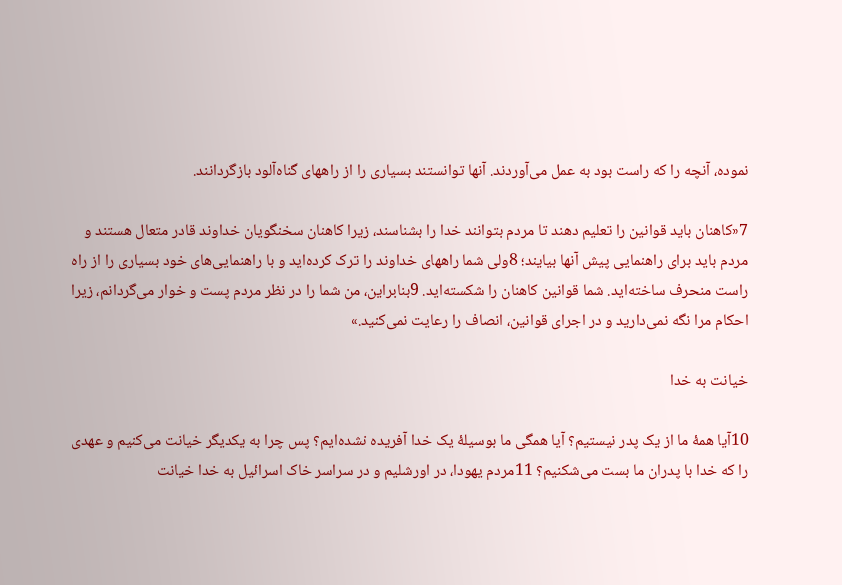نموده، آنچه را كه راست بود به عمل می‌آوردند. آنها توانستند بسياری را از راههای گناه‌آلود بازگردانند.

7«كاهنان بايد قوانين را تعليم دهند تا مردم بتوانند خدا را بشناسند، زيرا كاهنان سخنگويان خداوند قادر متعال هستند و مردم بايد برای راهنمايی پيش آنها بيايند؛ 8ولی شما راههای خداوند را ترک كرده‌ايد و با راهنمایی‌های خود بسياری را از راه راست منحرف ساخته‌ايد. شما قوانين كاهنان را شكسته‌ايد. 9بنابراين، من شما را در نظر مردم پست و خوار می‌گردانم، زيرا احكام مرا نگه نمی‌داريد و در اجرای قوانين، انصاف را رعايت نمی‌كنيد.»

خيانت به خدا

10آيا همهٔ ما از يک پدر نيستيم؟ آيا همگی ما بوسيلهٔ يک خدا آفريده نشده‌ايم؟ پس چرا به يكديگر خيانت می‌كنيم و عهدی را كه خدا با پدران ما بست می‌شكنيم؟ 11مردم يهودا، در اورشليم و در سراسر خاک اسرائيل به خدا خيانت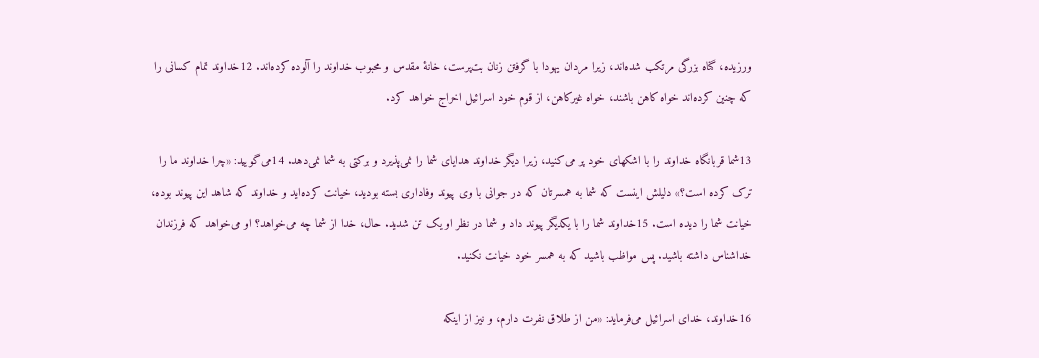ورزيده، گناه بزرگی مرتكب شده‌اند، زيرا مردان يهودا با گرفتن زنان بت‌پرست، خانهٔ مقدس و محبوب خداوند را آلوده كرده‌اند. 12خداوند تمام كسانی را كه چنين كرده‌اند خواه كاهن باشند، خواه غيركاهن، از قوم خود اسرائيل اخراج خواهد كرد.

13شما قربانگاه خداوند را با اشكهای خود پر می‌كنيد، زيرا ديگر خداوند هدايای شما را نمی‌پذيرد و بركتی به شما نمی‌دهد. 14می‌گوييد: «چرا خداوند ما را ترک كرده است؟» دليلش اينست كه شما به همسرتان كه در جوانی با وی پيوند وفاداری بسته بوديد، خيانت كرده‌ايد و خداوند كه شاهد اين پيوند بوده، خيانت شما را ديده است. 15خداوند شما را با يكديگر پيوند داد و شما در نظر او يک تن شديد. حال، خدا از شما چه می‌خواهد؟ او می‌خواهد كه فرزندان خداشناس داشته باشيد. پس مواظب باشيد كه به همسر خود خيانت نكنيد.

16خداوند، خدای اسرائيل می‌فرمايد: «من از طلاق نفرت دارم، و نيز از اينكه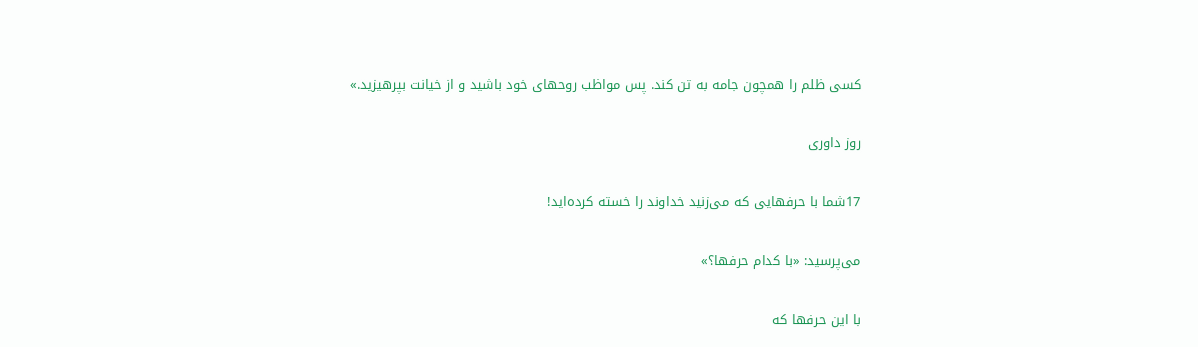كسی ظلم را همچون جامه به تن كند. پس مواظب روحهای خود باشيد و از خيانت بپرهيزيد.»

روز داوری

17شما با حرفهايی كه می‌زنيد خداوند را خسته كرده‌ايد!

می‌پرسيد: «با كدام حرفها؟»

با اين حرفها كه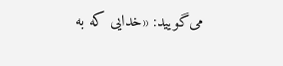می‌گوييد: «خدايی كه به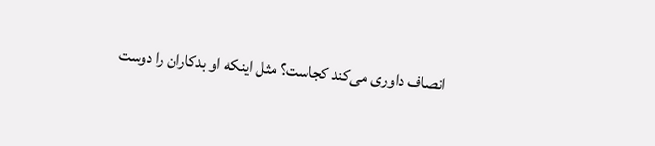انصاف داوری می‌كند كجاست؟ مثل اينكه او بدكاران را دوست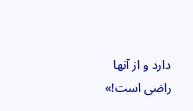دارد و از آنها راضی است!»